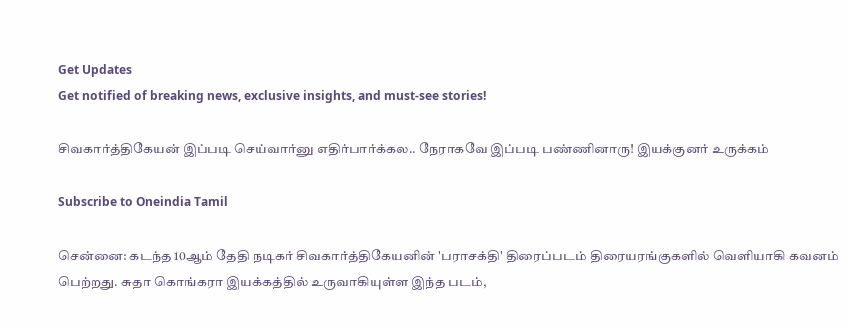Get Updates
Get notified of breaking news, exclusive insights, and must-see stories!

சிவகார்த்திகேயன் இப்படி செய்வார்னு எதிர்பார்க்கல.. நேராகவே இப்படி பண்ணினாரு! இயக்குனர் உருக்கம்

Subscribe to Oneindia Tamil

சென்னை: கடந்த 10ஆம் தேதி நடிகர் சிவகார்த்திகேயனின் 'பராசக்தி' திரைப்படம் திரையரங்குகளில் வெளியாகி கவனம் பெற்றது. சுதா கொங்கரா இயக்கத்தில் உருவாகியுள்ள இந்த படம்,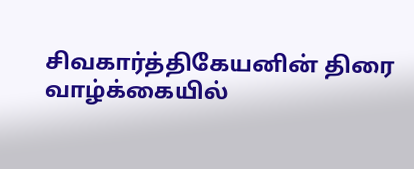சிவகார்த்திகேயனின் திரை வாழ்க்கையில்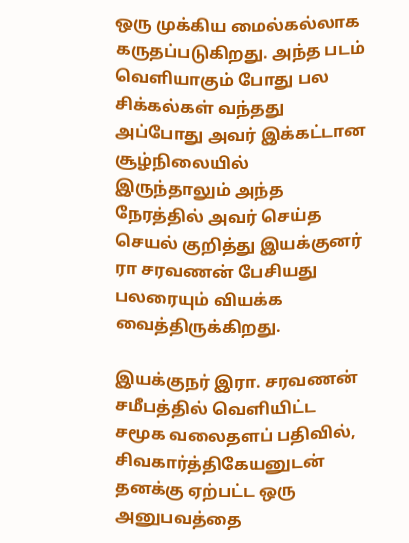ஒரு முக்கிய மைல்கல்லாக கருதப்படுகிறது. அந்த படம் வெளியாகும் போது பல சிக்கல்கள் வந்தது அப்போது அவர் இக்கட்டான சூழ்நிலையில் இருந்தாலும் அந்த நேரத்தில் அவர் செய்த செயல் குறித்து இயக்குனர் ரா சரவணன் பேசியது பலரையும் வியக்க வைத்திருக்கிறது.

இயக்குநர் இரா. சரவணன் சமீபத்தில் வெளியிட்ட சமூக வலைதளப் பதிவில், சிவகார்த்திகேயனுடன் தனக்கு ஏற்பட்ட ஒரு அனுபவத்தை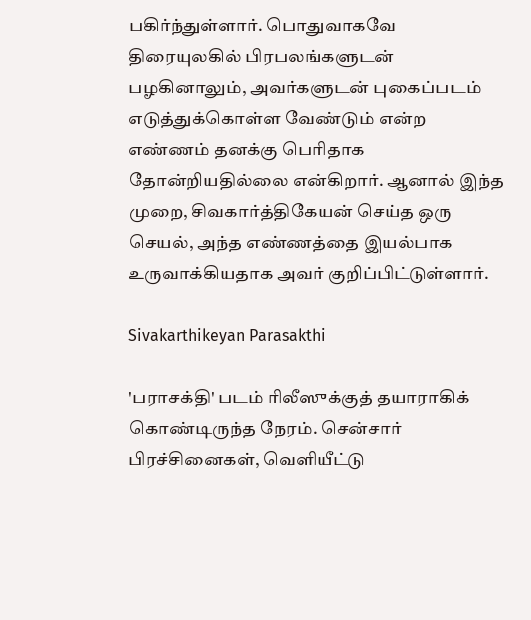பகிர்ந்துள்ளார். பொதுவாகவே திரையுலகில் பிரபலங்களுடன் பழகினாலும், அவர்களுடன் புகைப்படம் எடுத்துக்கொள்ள வேண்டும் என்ற எண்ணம் தனக்கு பெரிதாக தோன்றியதில்லை என்கிறார். ஆனால் இந்த முறை, சிவகார்த்திகேயன் செய்த ஒரு செயல், அந்த எண்ணத்தை இயல்பாக உருவாக்கியதாக அவர் குறிப்பிட்டுள்ளார்.

Sivakarthikeyan Parasakthi

'பராசக்தி' படம் ரிலீஸுக்குத் தயாராகிக் கொண்டிருந்த நேரம். சென்சார் பிரச்சினைகள், வெளியீட்டு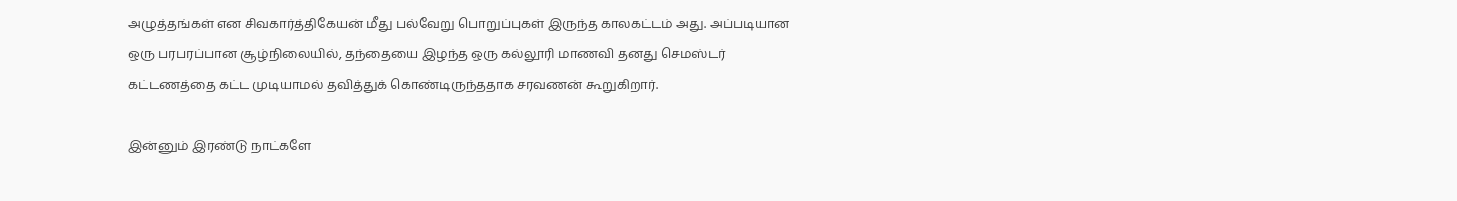அழுத்தங்கள் என சிவகார்த்திகேயன் மீது பல்வேறு பொறுப்புகள் இருந்த காலகட்டம் அது. அப்படியான ஒரு பரபரப்பான சூழ்நிலையில், தந்தையை இழந்த ஒரு கல்லூரி மாணவி தனது செமஸ்டர் கட்டணத்தை கட்ட முடியாமல் தவித்துக் கொண்டிருந்ததாக சரவணன் கூறுகிறார்.

இன்னும் இரண்டு நாட்களே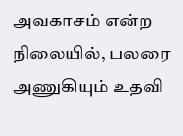அவகாசம் என்ற நிலையில், பலரை அணுகியும் உதவி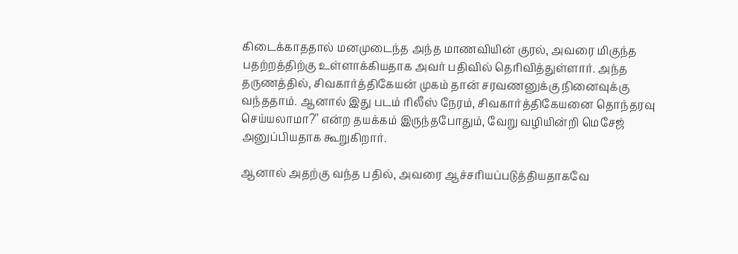கிடைக்காததால் மனமுடைந்த அந்த மாணவியின் குரல், அவரை மிகுந்த பதற்றத்திற்கு உள்ளாக்கியதாக அவர் பதிவில் தெரிவித்துள்ளார். அந்த தருணத்தில், சிவகார்த்திகேயன் முகம் தான் சரவணனுக்கு நினைவுக்கு வந்ததாம். ஆனால் இது படம் ரிலீஸ் நேரம், சிவகார்த்திகேயனை தொந்தரவு செய்யலாமா?" என்ற தயக்கம் இருந்தபோதும், வேறு வழியின்றி மெசேஜ் அனுப்பியதாக கூறுகிறார்.

ஆனால் அதற்கு வந்த பதில், அவரை ஆச்சரியப்படுத்தியதாகவே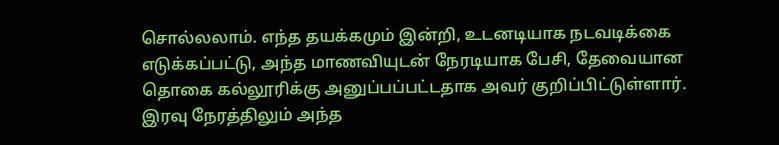சொல்லலாம். எந்த தயக்கமும் இன்றி, உடனடியாக நடவடிக்கை எடுக்கப்பட்டு, அந்த மாணவியுடன் நேரடியாக பேசி, தேவையான தொகை கல்லூரிக்கு அனுப்பப்பட்டதாக அவர் குறிப்பிட்டுள்ளார். இரவு நேரத்திலும் அந்த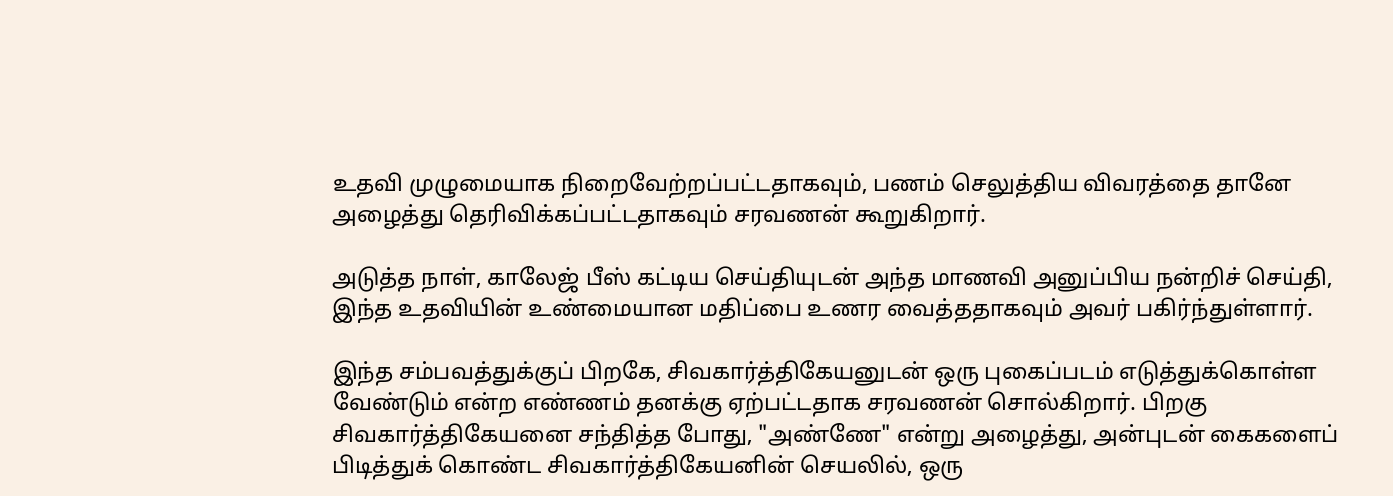உதவி முழுமையாக நிறைவேற்றப்பட்டதாகவும், பணம் செலுத்திய விவரத்தை தானே அழைத்து தெரிவிக்கப்பட்டதாகவும் சரவணன் கூறுகிறார்.

அடுத்த நாள், காலேஜ் பீஸ் கட்டிய செய்தியுடன் அந்த மாணவி அனுப்பிய நன்றிச் செய்தி, இந்த உதவியின் உண்மையான மதிப்பை உணர வைத்ததாகவும் அவர் பகிர்ந்துள்ளார்.

இந்த சம்பவத்துக்குப் பிறகே, சிவகார்த்திகேயனுடன் ஒரு புகைப்படம் எடுத்துக்கொள்ள வேண்டும் என்ற எண்ணம் தனக்கு ஏற்பட்டதாக சரவணன் சொல்கிறார். பிறகு சிவகார்த்திகேயனை சந்தித்த போது, "அண்ணே" என்று அழைத்து, அன்புடன் கைகளைப் பிடித்துக் கொண்ட சிவகார்த்திகேயனின் செயலில், ஒரு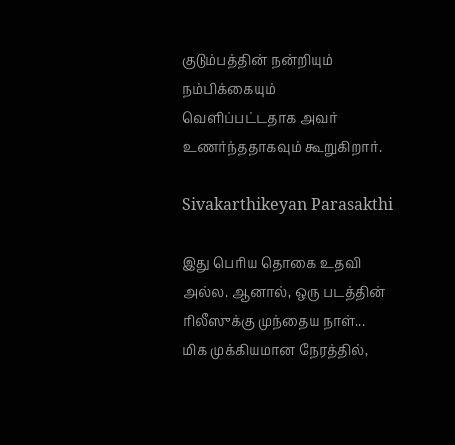குடும்பத்தின் நன்றியும் நம்பிக்கையும் வெளிப்பட்டதாக அவர் உணர்ந்ததாகவும் கூறுகிறார்.

Sivakarthikeyan Parasakthi

இது பெரிய தொகை உதவி அல்ல. ஆனால், ஒரு படத்தின் ரிலீஸுக்கு முந்தைய நாள்... மிக முக்கியமான நேரத்தில்,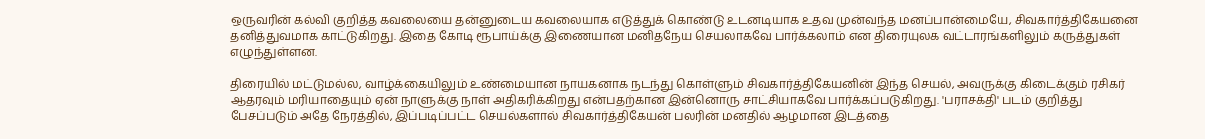ஒருவரின் கல்வி குறித்த கவலையை தன்னுடைய கவலையாக எடுத்துக் கொண்டு உடனடியாக உதவ முன்வந்த மனப்பான்மையே, சிவகார்த்திகேயனை தனித்துவமாக காட்டுகிறது. இதை கோடி ரூபாய்க்கு இணையான மனிதநேய செயலாகவே பார்க்கலாம் என திரையுலக வட்டாரங்களிலும் கருத்துகள் எழுந்துள்ளன.

திரையில் மட்டுமல்ல, வாழ்க்கையிலும் உண்மையான நாயகனாக நடந்து கொள்ளும் சிவகார்த்திகேயனின் இந்த செயல், அவருக்கு கிடைக்கும் ரசிகர் ஆதரவும் மரியாதையும் ஏன் நாளுக்கு நாள் அதிகரிக்கிறது என்பதற்கான இன்னொரு சாட்சியாகவே பார்க்கப்படுகிறது. 'பராசக்தி' படம் குறித்து பேசப்படும் அதே நேரத்தில், இப்படிப்பட்ட செயல்களால் சிவகார்த்திகேயன் பலரின் மனதில் ஆழமான இடத்தை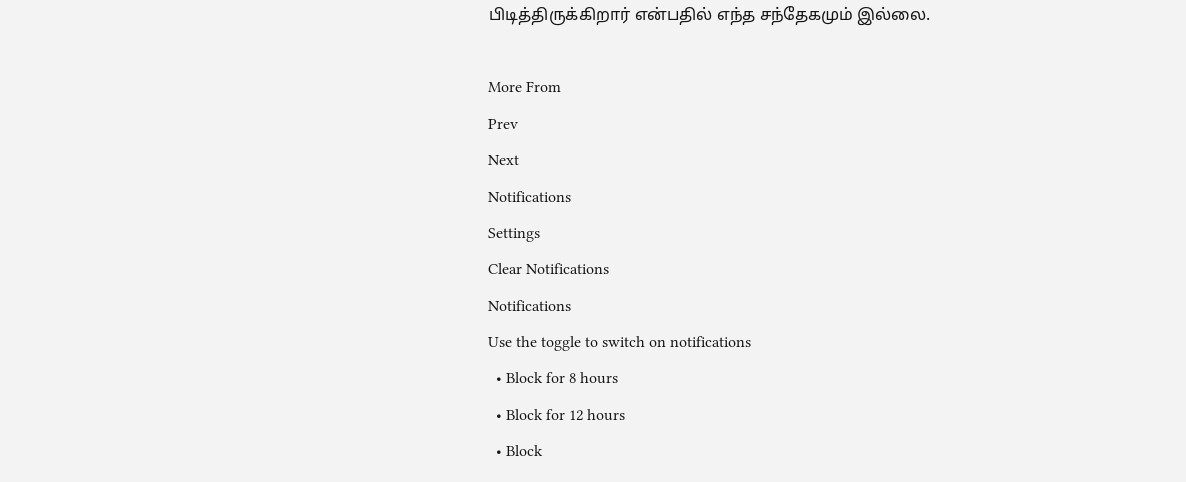பிடித்திருக்கிறார் என்பதில் எந்த சந்தேகமும் இல்லை.

More From
Prev
Next
Notifications
Settings
Clear Notifications
Notifications
Use the toggle to switch on notifications
  • Block for 8 hours
  • Block for 12 hours
  • Block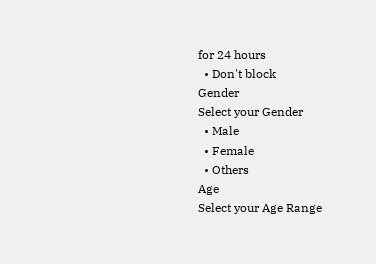for 24 hours
  • Don't block
Gender
Select your Gender
  • Male
  • Female
  • Others
Age
Select your Age Range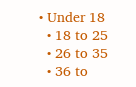• Under 18
  • 18 to 25
  • 26 to 35
  • 36 to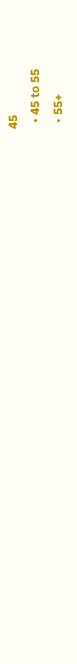45
  • 45 to 55
  • 55+